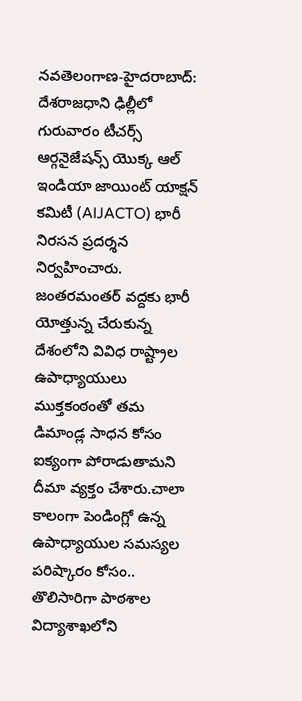నవతెలంగాణ-హైదరాబాద్: దేశరాజధాని ఢిల్లీలో గురువారం టీచర్స్ ఆర్గనైజేషన్స్ యొక్క ఆల్ ఇండియా జాయింట్ యాక్షన్ కమిటీ (AIJACTO) భారీ నిరసన ప్రదర్శన నిర్వహించారు. జంతరమంతర్ వద్దకు భారీ యోత్తున్న చేరుకున్న దేశంలోని వివిధ రాష్ట్రాల ఉపాధ్యాయులు ముక్తకంఠంతో తమ డిమాండ్ల సాధన కోసం ఐక్యంగా పోరాడుతామని దీమా వ్యక్తం చేశారు.చాలా కాలంగా పెండింగ్లో ఉన్న ఉపాధ్యాయుల సమస్యల పరిష్కారం కోసం.. తొలిసారిగా పాఠశాల విద్యాశాఖలోని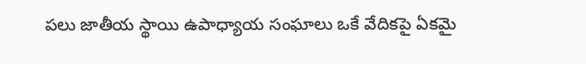పలు జాతీయ స్థాయి ఉపాధ్యాయ సంఘాలు ఒకే వేదికపై ఏకమై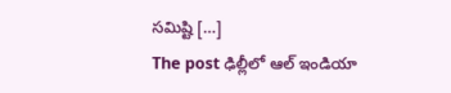సమిష్టి […]
The post ఢిల్లీలో ఆల్ ఇండియా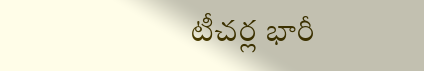టీచర్ల భారీ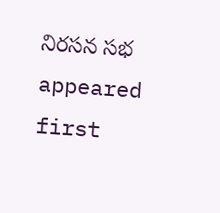నిరసన సభ appeared first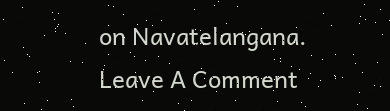on Navatelangana.
Leave A Comment